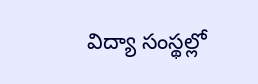విద్యా సంస్థల్లో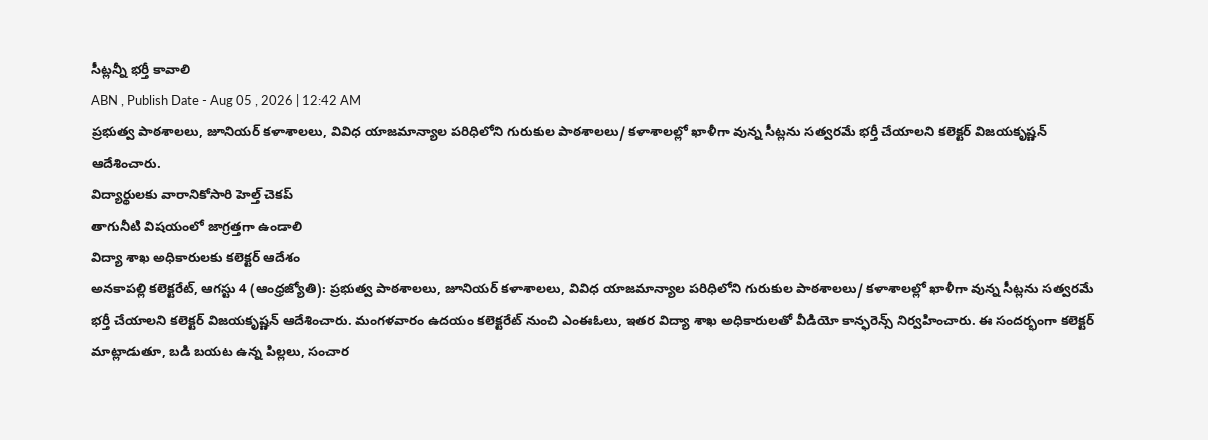సీట్లన్నీ భర్తీ కావాలి
ABN , Publish Date - Aug 05 , 2026 | 12:42 AM
ప్రభుత్వ పాఠశాలలు, జూనియర్ కళాశాలలు, వివిధ యాజమాన్యాల పరిధిలోని గురుకుల పాఠశాలలు/ కళాశాలల్లో ఖాళీగా వున్న సీట్లను సత్వరమే భర్తీ చేయాలని కలెక్టర్ విజయకృష్ణన్ ఆదేశించారు.
విద్యార్థులకు వారానికోసారి హెల్త్ చెకప్
తాగునీటి విషయంలో జాగ్రత్తగా ఉండాలి
విద్యా శాఖ అధికారులకు కలెక్టర్ ఆదేశం
అనకాపల్లి కలెక్టరేట్, ఆగస్టు 4 (ఆంధ్రజ్యోతి): ప్రభుత్వ పాఠశాలలు, జూనియర్ కళాశాలలు, వివిధ యాజమాన్యాల పరిధిలోని గురుకుల పాఠశాలలు/ కళాశాలల్లో ఖాళీగా వున్న సీట్లను సత్వరమే భర్తీ చేయాలని కలెక్టర్ విజయకృష్ణన్ ఆదేశించారు. మంగళవారం ఉదయం కలెక్టరేట్ నుంచి ఎంఈఓలు, ఇతర విద్యా శాఖ అధికారులతో వీడియో కాన్ఫరెన్స్ నిర్వహించారు. ఈ సందర్భంగా కలెక్టర్ మాట్లాడుతూ, బడి బయట ఉన్న పిల్లలు, సంచార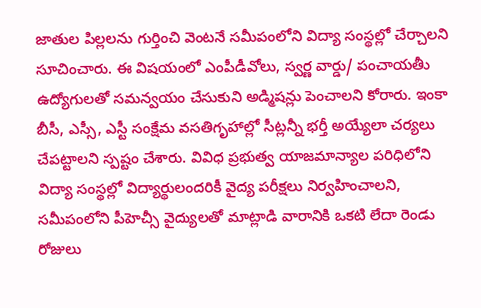జాతుల పిల్లలను గుర్తించి వెంటనే సమీపంలోని విద్యా సంస్థల్లో చేర్చాలని సూచించారు. ఈ విషయంలో ఎంపీడీవోలు, స్వర్ణ వార్డు/ పంచాయతీు ఉద్యోగులతో సమన్వయం చేసుకుని అడ్మిషన్లు పెంచాలని కోరారు. ఇంకా బీసీ, ఎస్సీ, ఎస్టీ సంక్షేమ వసతిగృహాల్లో సీట్లన్నీ భర్తీ అయ్యేలా చర్యలు చేపట్టాలని స్పష్టం చేశారు. వివిధ ప్రభుత్వ యాజమాన్యాల పరిధిలోని విద్యా సంస్థల్లో విద్యార్థులందరికీ వైద్య పరీక్షలు నిర్వహించాలని, సమీపంలోని పీహెచ్సీ వైద్యులతో మాట్లాడి వారానికి ఒకటి లేదా రెండు రోజులు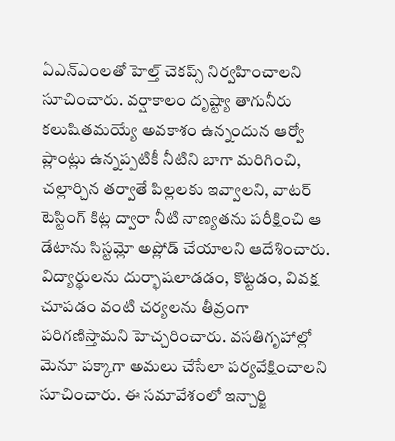ఏఎన్ఎంలతో హెల్త్ చెకప్స్ నిర్వహించాలని సూచించారు. వర్షాకాలం దృష్ట్యా తాగునీరు కలుషితమయ్యే అవకాశం ఉన్నందున ఆర్వో ప్లాంట్లు ఉన్నప్పటికీ నీటిని బాగా మరిగించి, చల్లార్చిన తర్వాతే పిల్లలకు ఇవ్వాలని, వాటర్ టెస్టింగ్ కిట్ల ద్వారా నీటి నాణ్యతను పరీక్షించి ఆ డేటాను సిస్టమ్లో అప్లోడ్ చేయాలని ఆదేశించారు. విద్యార్థులను దుర్భాషలాడడం, కొట్టడం, వివక్ష చూపడం వంటి చర్యలను తీవ్రంగా పరిగణిస్తామని హెచ్చరించారు. వసతిగృహాల్లో మెనూ పక్కాగా అమలు చేసేలా పర్యవేక్షించాలని సూచించారు. ఈ సమావేశంలో ఇన్చార్జి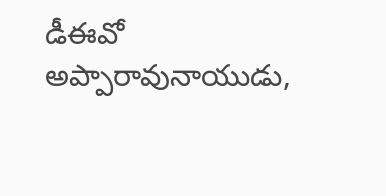డీఈవో అప్పారావునాయుడు,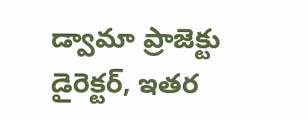డ్వామా ప్రాజెక్టు డైరెక్టర్, ఇతర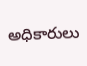అధికారులు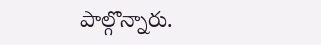పాల్గొన్నారు.